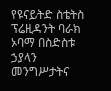የዩናይትድ ስቴትስ ፕሬዚዳንት ባራክ ኦባማ በስድስቱ ኃያላን መንግሥታትና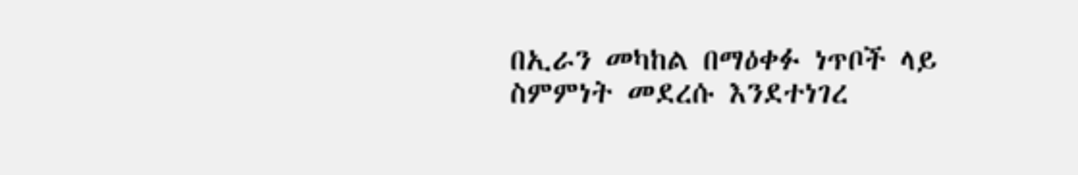በኢራን መካከል በማዕቀፉ ነጥቦች ላይ ስምምነት መደረሱ እንደተነገረ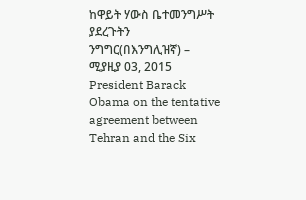ከዋይት ሃውስ ቤተመንግሥት ያደረጉትን ንግግር(በእንግሊዝኛ) – ሚያዚያ 03, 2015
President Barack Obama on the tentative agreement between Tehran and the Six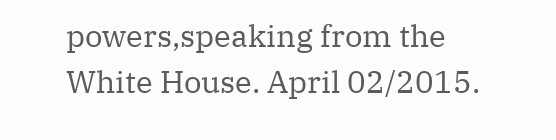powers,speaking from the White House. April 02/2015.